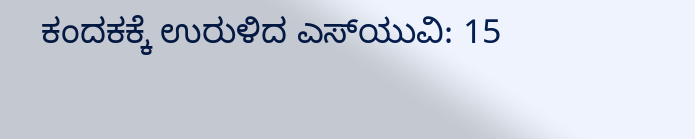ಕಂದಕಕ್ಕೆ ಉರುಳಿದ ಎಸ್‌ಯುವಿ: 15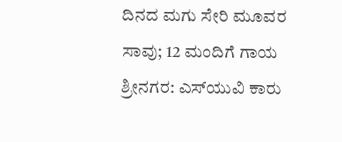ದಿನದ ಮಗು ಸೇರಿ ಮೂವರ ಸಾವು; 12 ಮಂದಿಗೆ ಗಾಯ ಶ್ರೀನಗರ: ಎಸ್‌ಯುವಿ ಕಾರು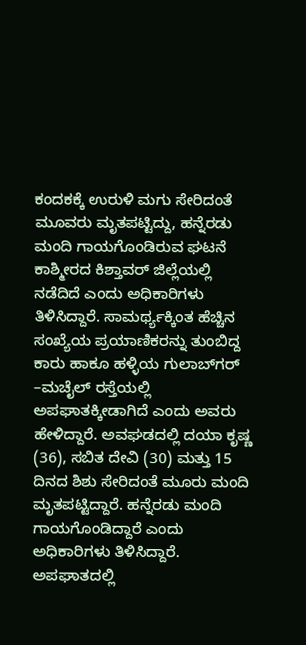ಕಂದಕಕ್ಕೆ ಉರುಳಿ ಮಗು ಸೇರಿದಂತೆ ಮೂವರು ಮೃತಪಟ್ಟಿದ್ದು, ಹನ್ನೆರಡು ಮಂದಿ ಗಾಯಗೊಂಡಿರುವ ಘಟನೆ ಕಾಶ್ಮೀರದ ಕಿಶ್ತಾವರ್‌ ಜಿಲ್ಲೆಯಲ್ಲಿ ನಡೆದಿದೆ ಎಂದು ಅಧಿಕಾರಿಗಳು ತಿಳಿಸಿದ್ದಾರೆ. ಸಾಮರ್ಥ್ಯಕ್ಕಿಂತ ಹೆಚ್ಚಿನ ಸಂಖ್ಯೆಯ ಪ್ರಯಾಣಿಕರನ್ನು ತುಂಬಿದ್ದ ಕಾರು ಹಾಕೂ ಹಳ್ಳಿಯ ಗುಲಾಬ್‌ಗರ್‌ –ಮಚೈಲ್‌ ರಸ್ತೆಯಲ್ಲಿ ಅಪಘಾತಕ್ಕೀಡಾಗಿದೆ ಎಂದು ಅವರು ಹೇಳಿದ್ದಾರೆ. ಅವಘಡದಲ್ಲಿ ದಯಾ ಕೃಷ್ಣ (36), ಸಬಿತ ದೇವಿ (30) ಮತ್ತು 15 ದಿನದ ಶಿಶು ಸೇರಿದಂತೆ ಮೂರು ಮಂದಿ ಮೃತಪಟ್ಟಿದ್ದಾರೆ. ಹನ್ನೆರಡು ಮಂದಿ ಗಾಯಗೊಂಡಿದ್ದಾರೆ ಎಂದು ಅಧಿಕಾರಿಗಳು ತಿಳಿಸಿದ್ದಾರೆ. ಅಪಘಾತದಲ್ಲಿ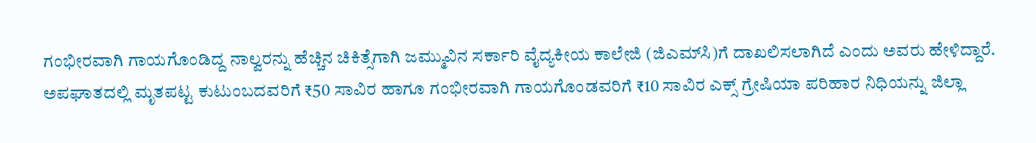ಗಂಭೀರವಾಗಿ ಗಾಯಗೊಂಡಿದ್ದ ನಾಲ್ವರನ್ನು ಹೆಚ್ಚಿನ ಚಿಕಿತ್ಸೆಗಾಗಿ ಜಮ್ಮುವಿನ ಸರ್ಕಾರಿ ವೈದ್ಯಕೀಯ ಕಾಲೇಜಿ (ಜಿಎಮ್‌ಸಿ)ಗೆ ದಾಖಲಿಸಲಾಗಿದೆ ಎಂದು ಅವರು ಹೇಳಿದ್ದಾರೆ. ಅಪಘಾತದಲ್ಲಿ ಮೃತಪಟ್ಟ ಕುಟುಂಬದವರಿಗೆ ₹50 ಸಾವಿರ ಹಾಗೂ ಗಂಭೀರವಾಗಿ ಗಾಯಗೊಂಡವರಿಗೆ ₹10 ಸಾವಿರ ಎಕ್ಸ್‌ ಗ್ರೇಷಿಯಾ ಪರಿಹಾರ ನಿಧಿಯನ್ನು ಜಿಲ್ಲಾ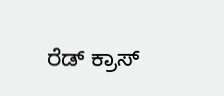ರೆಡ್‌ ಕ್ರಾಸ್‌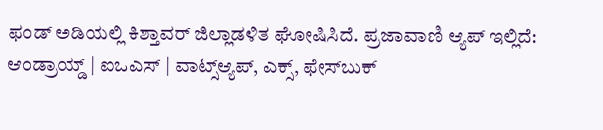ಫಂಡ್‌ ಅಡಿಯಲ್ಲಿ ಕಿಶ್ತಾವರ್‌ ಜಿಲ್ಲಾಡಳಿತ ಘೋಷಿಸಿದೆ. ಪ್ರಜಾವಾಣಿ ಆ್ಯಪ್ ಇಲ್ಲಿದೆ: ಆಂಡ್ರಾಯ್ಡ್ | ಐಒಎಸ್ | ವಾಟ್ಸ್ಆ್ಯಪ್, ಎಕ್ಸ್, ಫೇಸ್‌ಬುಕ್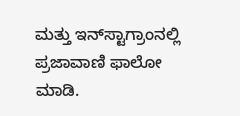ಮತ್ತು ಇನ್‌ಸ್ಟಾಗ್ರಾಂನಲ್ಲಿ ಪ್ರಜಾವಾಣಿ ಫಾಲೋ ಮಾಡಿ.